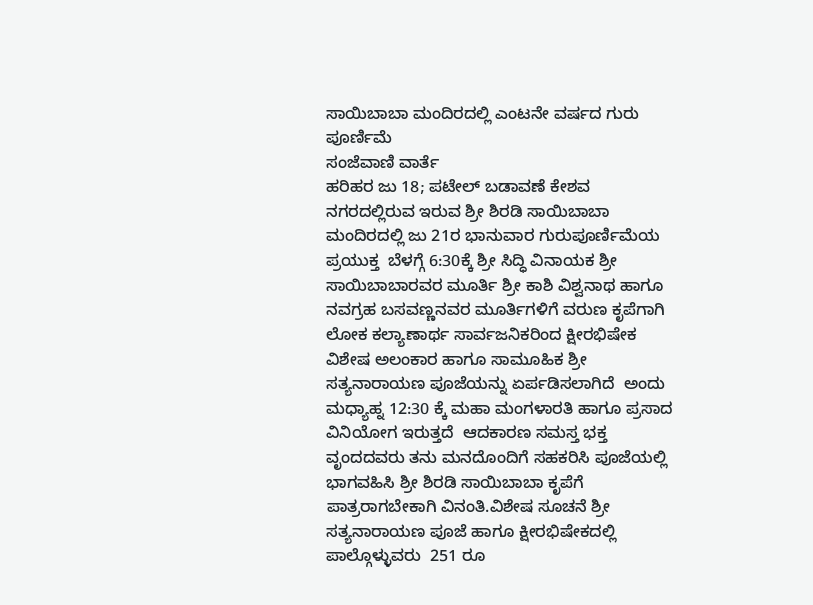ಸಾಯಿಬಾಬಾ ಮಂದಿರದಲ್ಲಿ ಎಂಟನೇ ವರ್ಷದ ಗುರು ಪೂರ್ಣಿಮೆ
ಸಂಜೆವಾಣಿ ವಾರ್ತೆ
ಹರಿಹರ ಜು 18; ಪಟೇಲ್ ಬಡಾವಣೆ ಕೇಶವ ನಗರದಲ್ಲಿರುವ ಇರುವ ಶ್ರೀ ಶಿರಡಿ ಸಾಯಿಬಾಬಾ ಮಂದಿರದಲ್ಲಿ ಜು 21ರ ಭಾನುವಾರ ಗುರುಪೂರ್ಣಿಮೆಯ ಪ್ರಯುಕ್ತ  ಬೆಳಗ್ಗೆ 6:30ಕ್ಕೆ ಶ್ರೀ ಸಿದ್ಧಿ ವಿನಾಯಕ ಶ್ರೀ ಸಾಯಿಬಾಬಾರವರ ಮೂರ್ತಿ ಶ್ರೀ ಕಾಶಿ ವಿಶ್ವನಾಥ ಹಾಗೂ ನವಗ್ರಹ ಬಸವಣ್ಣನವರ ಮೂರ್ತಿಗಳಿಗೆ ವರುಣ ಕೃಪೆಗಾಗಿ   ಲೋಕ ಕಲ್ಯಾಣಾರ್ಥ ಸಾರ್ವಜನಿಕರಿಂದ ಕ್ಷೀರಭಿಷೇಕ ವಿಶೇಷ ಅಲಂಕಾರ ಹಾಗೂ ಸಾಮೂಹಿಕ ಶ್ರೀ ಸತ್ಯನಾರಾಯಣ ಪೂಜೆಯನ್ನು ಏರ್ಪಡಿಸಲಾಗಿದೆ  ಅಂದು ಮಧ್ಯಾಹ್ನ 12:30 ಕ್ಕೆ ಮಹಾ ಮಂಗಳಾರತಿ ಹಾಗೂ ಪ್ರಸಾದ ವಿನಿಯೋಗ ಇರುತ್ತದೆ  ಆದಕಾರಣ ಸಮಸ್ತ ಭಕ್ತ ವೃಂದದವರು ತನು ಮನದೊಂದಿಗೆ ಸಹಕರಿಸಿ ಪೂಜೆಯಲ್ಲಿ ಭಾಗವಹಿಸಿ ಶ್ರೀ ಶಿರಡಿ ಸಾಯಿಬಾಬಾ ಕೃಪೆಗೆ ಪಾತ್ರರಾಗಬೇಕಾಗಿ ವಿನಂತಿ.ವಿಶೇಷ ಸೂಚನೆ ಶ್ರೀ ಸತ್ಯನಾರಾಯಣ ಪೂಜೆ ಹಾಗೂ ಕ್ಷೀರಭಿಷೇಕದಲ್ಲಿ ಪಾಲ್ಗೊಳ್ಳುವರು  251 ರೂ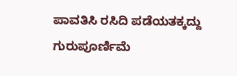ಪಾವತಿಸಿ ರಸಿದಿ ಪಡೆಯತಕ್ಕದ್ದು ಗುರುಪೂರ್ಣಿಮೆ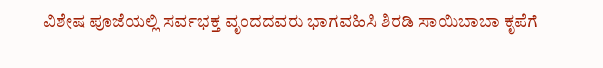ವಿಶೇಷ ಪೂಜೆಯಲ್ಲಿ ಸರ್ವಭಕ್ತ ವೃಂದದವರು ಭಾಗವಹಿಸಿ ಶಿರಡಿ ಸಾಯಿಬಾಬಾ ಕೃಪೆಗೆ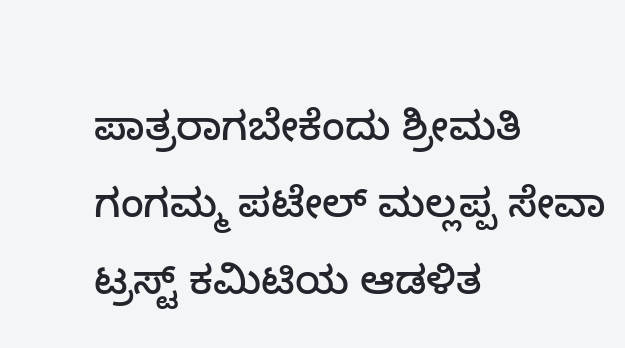ಪಾತ್ರರಾಗಬೇಕೆಂದು ಶ್ರೀಮತಿ ಗಂಗಮ್ಮ ಪಟೇಲ್ ಮಲ್ಲಪ್ಪ ಸೇವಾ ಟ್ರಸ್ಟ್ ಕಮಿಟಿಯ ಆಡಳಿತ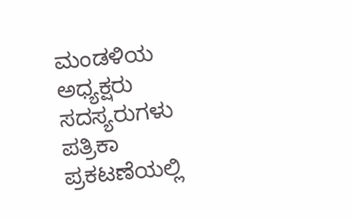ಮಂಡಳಿಯ ಅಧ್ಯಕ್ಷರು ಸದಸ್ಯರುಗಳು ಪತ್ರಿಕಾ ಪ್ರಕಟಣೆಯಲ್ಲಿ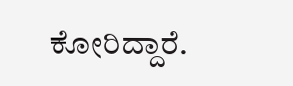ಕೋರಿದ್ದಾರೆ.